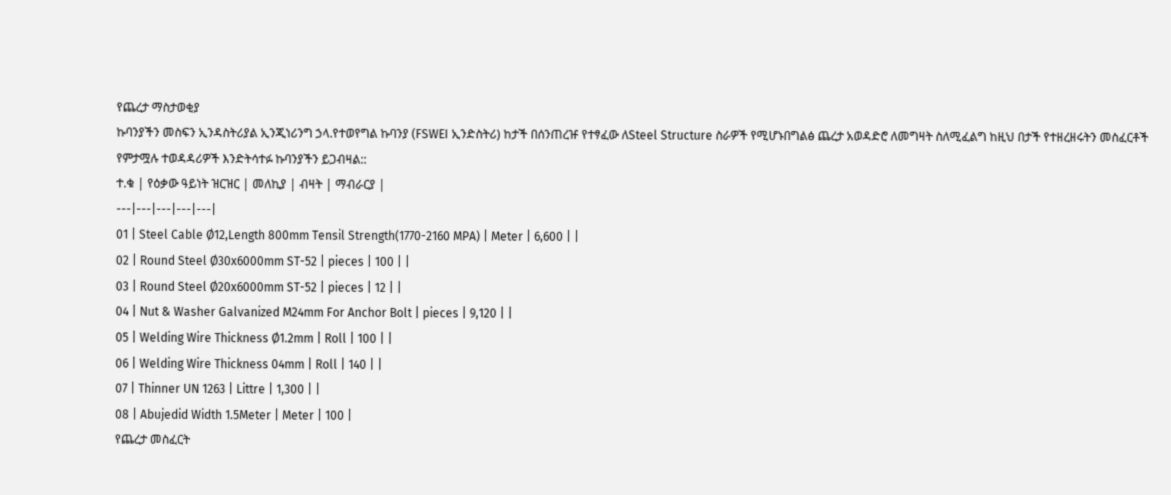የጨረታ ማስታወቂያ
ኩባንያችን መስፍን ኢንዳስትሪያል ኢንጂነሪንግ ኃላ.የተወየግል ኩባንያ (FSWEI ኢንድስትሪ) ከታች በሰንጠረዡ የተፃፈው ለSteel Structure ስራዎች የሚሆኑበግልፅ ጨረታ አወዳድሮ ለመግዛት ስለሚፈልግ ከዚህ በታች የተዘረዘሩትን መስፈርቶች የምታሟሉ ተወዳዳሪዎች እንድትሳተፉ ኩባንያችን ይጋብዛል::
ተ.ቁ | የዕቃው ዓይነት ዝርዝር | መለኪያ | ብዛት | ማብራርያ |
---|---|---|---|---|
01 | Steel Cable Ø12,Length 800mm Tensil Strength(1770-2160 MPA) | Meter | 6,600 | |
02 | Round Steel Ø30x6000mm ST-52 | pieces | 100 | |
03 | Round Steel Ø20x6000mm ST-52 | pieces | 12 | |
04 | Nut & Washer Galvanized M24mm For Anchor Bolt | pieces | 9,120 | |
05 | Welding Wire Thickness Ø1.2mm | Roll | 100 | |
06 | Welding Wire Thickness 04mm | Roll | 140 | |
07 | Thinner UN 1263 | Littre | 1,300 | |
08 | Abujedid Width 1.5Meter | Meter | 100 |
የጨረታ መስፈርት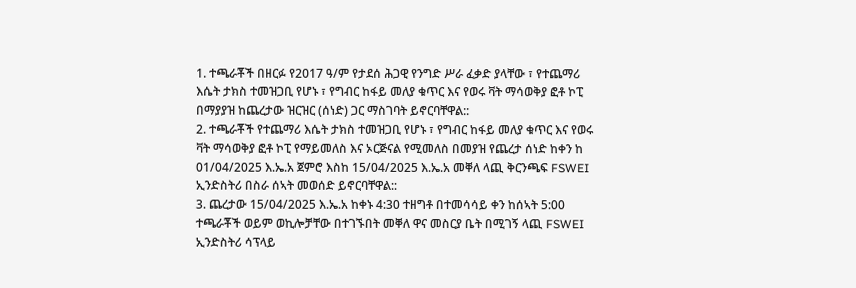1. ተጫራቾች በዘርፉ የ2017 ዓ/ም የታደሰ ሕጋዊ የንግድ ሥራ ፈቃድ ያላቸው ፣ የተጨማሪ እሴት ታክስ ተመዝጋቢ የሆኑ ፣ የግብር ከፋይ መለያ ቁጥር እና የወሩ ቫት ማሳወቅያ ፎቶ ኮፒ በማያያዝ ከጨረታው ዝርዝር (ሰነድ) ጋር ማስገባት ይኖርባቸዋል::
2. ተጫራቾች የተጨማሪ እሴት ታክስ ተመዝጋቢ የሆኑ ፣ የግብር ከፋይ መለያ ቁጥር እና የወሩ ቫት ማሳወቅያ ፎቶ ኮፒ የማይመለስ እና ኦርጅናል የሚመለስ በመያዝ የጨረታ ሰነድ ከቀን ከ 01/04/2025 እ.ኤ.አ ጀምሮ እስከ 15/04/2025 እ.ኤ.አ መቐለ ላጪ ቅርንጫፍ FSWEI ኢንድስትሪ በስራ ሰኣት መወሰድ ይኖርባቸዋል::
3. ጨረታው 15/04/2025 እ.ኤ.አ ከቀኑ 4:30 ተዘግቶ በተመሳሳይ ቀን ከሰኣት 5:00 ተጫራቾች ወይም ወኪሎቻቸው በተገኙበት መቐለ ዋና መስርያ ቤት በሚገኝ ላጪ FSWEI ኢንድስትሪ ሳፕላይ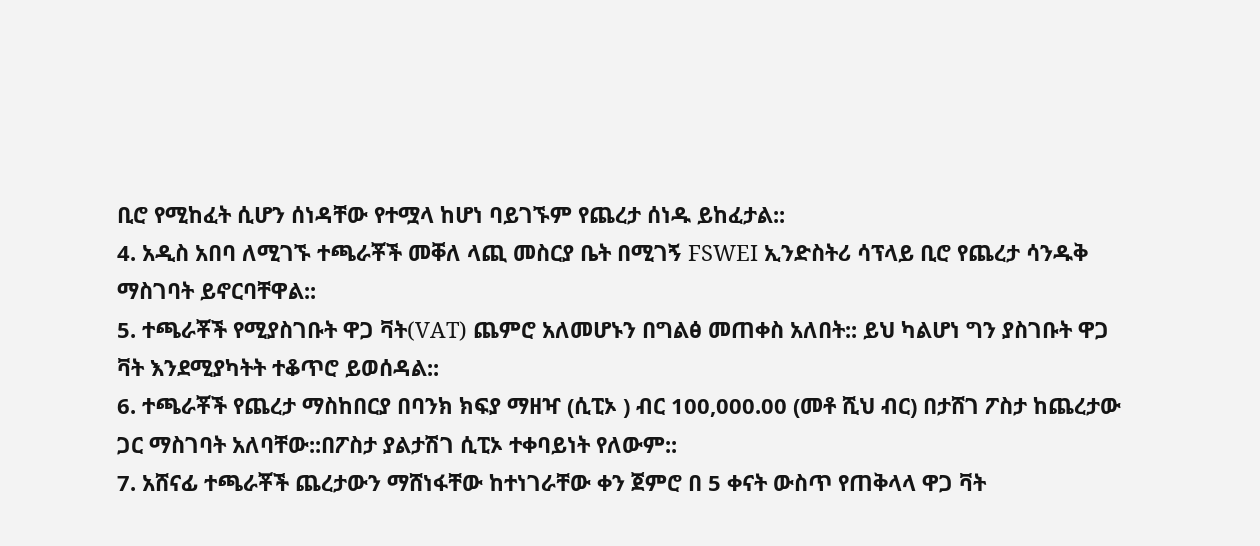ቢሮ የሚከፈት ሲሆን ሰነዳቸው የተሟላ ከሆነ ባይገኙም የጨረታ ሰነዱ ይከፈታል::
4. አዲስ አበባ ለሚገኙ ተጫራቾች መቐለ ላጪ መስርያ ቤት በሚገኝ FSWEI ኢንድስትሪ ሳፕላይ ቢሮ የጨረታ ሳንዱቅ ማስገባት ይኖርባቸዋል::
5. ተጫራቾች የሚያስገቡት ዋጋ ቫት(VAT) ጨምሮ አለመሆኑን በግልፅ መጠቀስ አለበት:: ይህ ካልሆነ ግን ያስገቡት ዋጋ ቫት እንደሚያካትት ተቆጥሮ ይወሰዳል::
6. ተጫራቾች የጨረታ ማስከበርያ በባንክ ክፍያ ማዘዣ (ሲፒኦ ) ብር 100,000.00 (መቶ ሺህ ብር) በታሸገ ፖስታ ከጨረታው ጋር ማስገባት አለባቸው::በፖስታ ያልታሽገ ሲፒኦ ተቀባይነት የለውም::
7. አሸናፊ ተጫራቾች ጨረታውን ማሸነፋቸው ከተነገራቸው ቀን ጀምሮ በ 5 ቀናት ውስጥ የጠቅላላ ዋጋ ቫት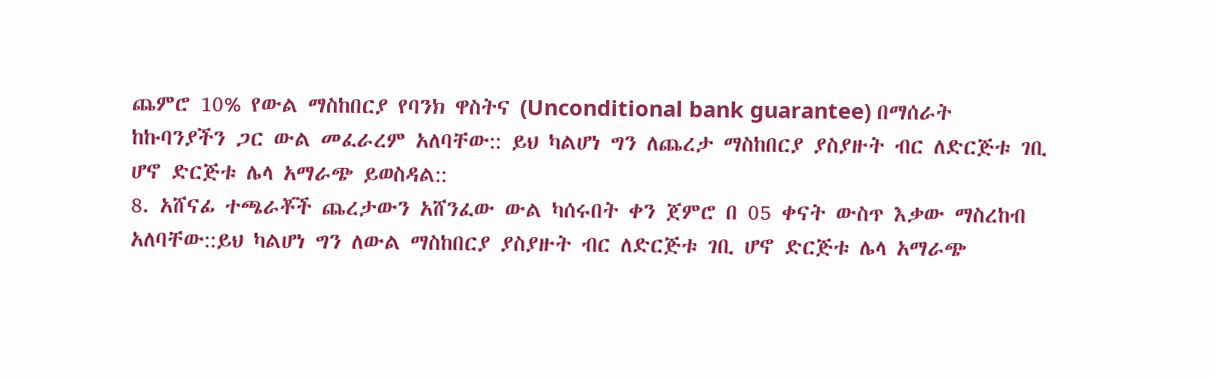ጨምሮ 10% የውል ማስከበርያ የባንክ ዋስትና (Unconditional bank guarantee) በማሰራት ከኩባንያችን ጋር ውል መፈራረም አለባቸው:: ይህ ካልሆነ ግን ለጨረታ ማስከበርያ ያስያዙት ብር ለድርጅቱ ገቢ ሆኖ ድርጅቱ ሌላ አማራጭ ይወስዳል::
8. አሸናፊ ተጫራቾች ጨረታውን አሸንፈው ውል ካሰሩበት ቀን ጀምሮ በ 05 ቀናት ውስጥ እቃው ማስረከብ አለባቸው::ይህ ካልሆነ ግን ለውል ማስከበርያ ያስያዙት ብር ለድርጅቱ ገቢ ሆኖ ድርጅቱ ሌላ አማራጭ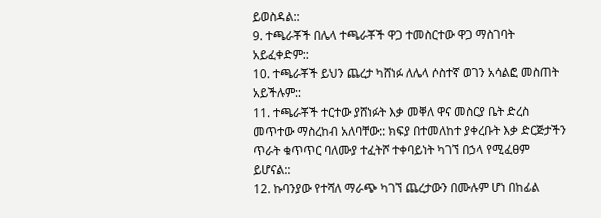ይወስዳል::
9. ተጫራቾች በሌላ ተጫራቾች ዋጋ ተመስርተው ዋጋ ማስገባት አይፈቀድም::
10. ተጫራቾች ይህን ጨረታ ካሸነፉ ለሌላ ሶስተኛ ወገን አሳልፎ መስጠት አይችሉም::
11. ተጫራቾች ተርተው ያሸነፉት እቃ መቐለ ዋና መስርያ ቤት ድረስ መጥተው ማስረከብ አለባቸው:: ክፍያ በተመለከተ ያቀረቡት እቃ ድርጅታችን ጥራት ቁጥጥር ባለሙያ ተፈትሾ ተቀባይነት ካገኘ በኃላ የሚፈፀም ይሆናል::
12. ኩባንያው የተሻለ ማራጭ ካገኘ ጨረታውን በሙሉም ሆነ በከፊል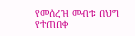የመሰረዝ መብቱ በህግ የተጠበቀ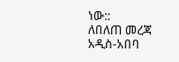ነው::
ለበለጠ መረጃ
አዲስ-አበባ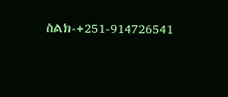ስልክ-+251-914726541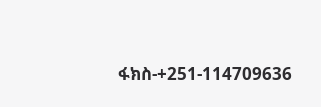ፋክስ-+251-114709636